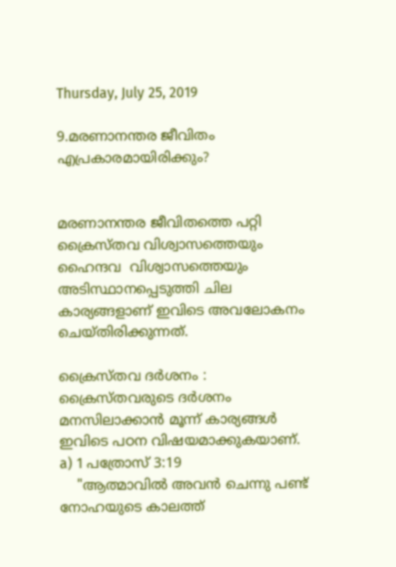Thursday, July 25, 2019

9.മരണാനന്തര ജീവിതം എപ്രകാരമായിരിക്കും?


മരണാനന്തര ജീവിതത്തെ പറ്റി ക്രൈസ്തവ വിശ്വാസത്തെയും ഹൈന്ദവ  വിശ്വാസത്തെയും അടിസ്ഥാനപ്പെടുത്തി ചില കാര്യങ്ങളാണ് ഇവിടെ അവലോകനം ചെയ്‌തിരിക്കുന്നത്.

ക്രൈസ്‌തവ ദർശനം :
ക്രൈസ്‌തവരുടെ ദർശനം മനസിലാക്കാൻ മൂന്ന് കാര്യങ്ങൾ ഇവിടെ പഠന വിഷയമാക്കുകയാണ്.
a) 1 പത്രോസ് 3:19
    "ആത്മാവിൽ അവൻ ചെന്നു പണ്ട് നോഹയുടെ കാലത്ത്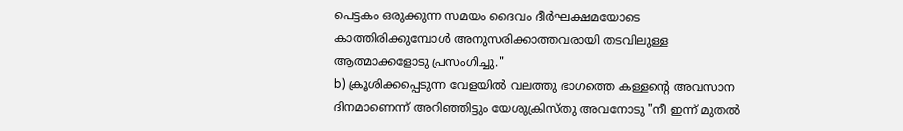പെട്ടകം ഒരുക്കുന്ന സമയം ദൈവം ദീർഘക്ഷമയോടെ കാത്തിരിക്കുമ്പോൾ അനുസരിക്കാത്തവരായി തടവിലുള്ള ആത്മാക്കളോടു പ്രസംഗിച്ചു."
b) ക്രൂശിക്കപ്പെടുന്ന വേളയിൽ വലത്തു ഭാഗത്തെ കള്ളന്റെ അവസാന ദിനമാണെന്ന്‌ അറിഞ്ഞിട്ടും യേശുക്രിസ്തു അവനോടു "നീ ഇന്ന് മുതൽ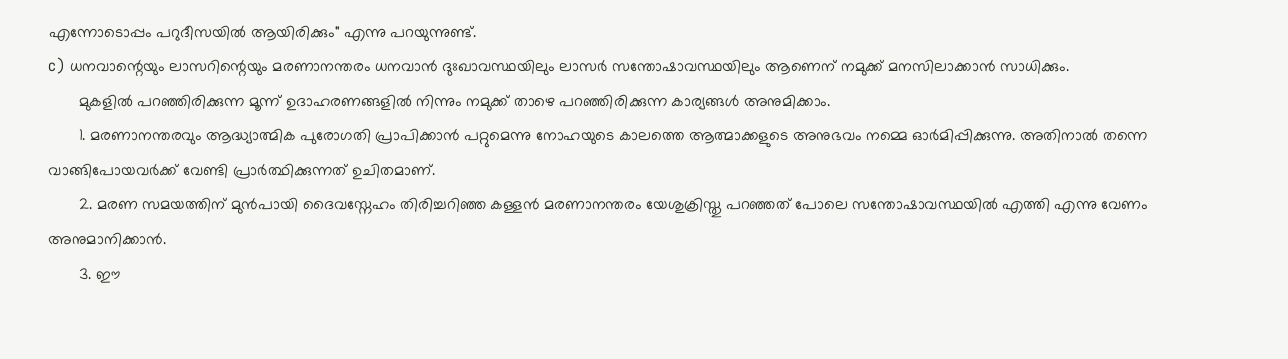എന്നോടൊപ്പം പറുദീസയിൽ ആയിരിക്കും" എന്നു പറയുന്നുണ്ട്.
c) ധനവാന്റെയും ലാസറിന്റെയും മരണാനന്തരം ധനവാൻ ദുഃഖാവസ്ഥയിലും ലാസർ സന്തോഷാവസ്ഥയിലും ആണെന് നമുക്ക് മനസിലാക്കാൻ സാധിക്കും.
       മുകളിൽ പറഞ്ഞിരിക്കുന്ന മൂന്ന് ഉദാഹരണങ്ങളിൽ നിന്നും നമുക്ക് താഴെ പറഞ്ഞിരിക്കുന്ന കാര്യങ്ങൾ അനുമിക്കാം.
       1. മരണാനന്തരവും ആദ്ധ്യാത്മിക പുരോഗതി പ്രാപിക്കാൻ പറ്റുമെന്നു നോഹയുടെ കാലത്തെ ആത്മാക്കളുടെ അനുഭവം നമ്മെ ഓർമിപ്പിക്കുന്നു. അതിനാൽ തന്നെ വാങ്ങിപോയവർക്ക് വേണ്ടി പ്രാർത്ഥിക്കുന്നത് ഉചിതമാണ്.
       2. മരണ സമയത്തിന് മുൻപായി ദൈവസ്നേഹം തിരിച്ചറിഞ്ഞ കള്ളൻ മരണാനന്തരം യേശുക്രിസ്തു പറഞ്ഞത് പോലെ സന്തോഷാവസ്ഥയിൽ എത്തി എന്നു വേണം അനുമാനിക്കാൻ.
       3. ഈ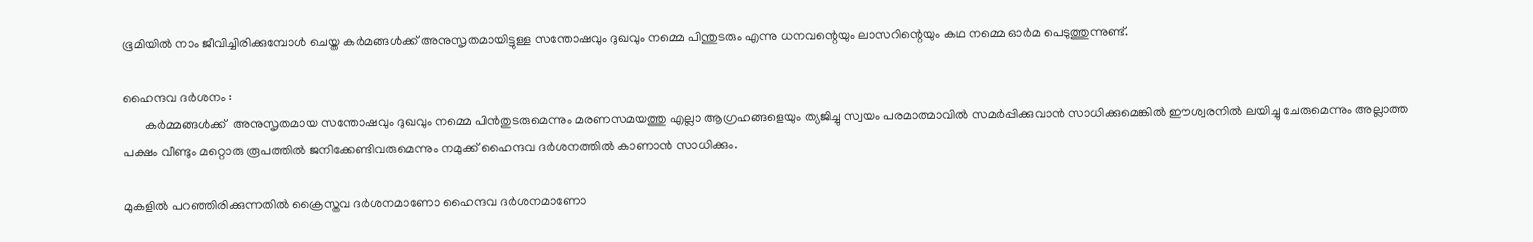ഭൂമിയിൽ നാം ജീവിച്ചിരിക്കുമ്പോൾ ചെയ്ത കർമങ്ങൾക്ക് അനുസൃതമായിട്ടുള്ള സന്തോഷവും ദുഖവും നമ്മെ പിന്തുടരും എന്നു ധനവന്റെയും ലാസറിന്റെയും കഥ നമ്മെ ഓർമ പെടുത്തുന്നുണ്ട്.

ഹൈന്ദവ ദർശനം :
       കർമ്മങ്ങൾക്ക്  അനുസൃതമായ സന്തോഷവും ദുഖവും നമ്മെ പിൻതുടരുമെന്നും മരണസമയത്തു എല്ലാ ആഗ്രഹങ്ങളെയും ത്യജിച്ചു സ്വയം പരമാത്മാവിൽ സമർപ്പിക്കുവാൻ സാധിക്കുമെങ്കിൽ ഈശ്വരനിൽ ലയിച്ചു ചേരുമെന്നും അല്ലാത്ത പക്ഷം വീണ്ടും മറ്റൊരു രൂപത്തിൽ ജനിക്കേണ്ടിവരുമെന്നും നമുക്ക് ഹൈന്ദവ ദർശനത്തിൽ കാണാൻ സാധിക്കും.

മുകളിൽ പറഞ്ഞിരിക്കുന്നതിൽ ക്രൈസ്തവ ദർശനമാണോ ഹൈന്ദവ ദർശനമാണോ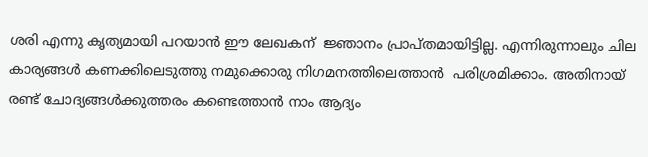ശരി എന്നു കൃത്യമായി പറയാൻ ഈ ലേഖകന്  ജ്ഞാനം പ്രാപ്‌തമായിട്ടില്ല. എന്നിരുന്നാലും ചില കാര്യങ്ങൾ കണക്കിലെടുത്തു നമുക്കൊരു നിഗമനത്തിലെത്താൻ  പരിശ്രമിക്കാം. അതിനായ് രണ്ട് ചോദ്യങ്ങൾക്കുത്തരം കണ്ടെത്താൻ നാം ആദ്യം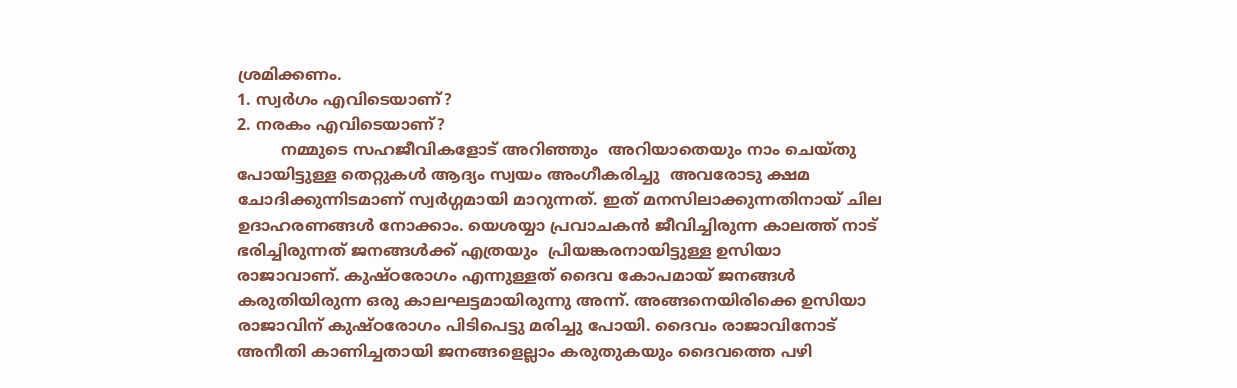ശ്രമിക്കണം.
1. സ്വർഗം എവിടെയാണ്?
2. നരകം എവിടെയാണ്?
         നമ്മുടെ സഹജീവികളോട് അറിഞ്ഞും  അറിയാതെയും നാം ചെയ്തു പോയിട്ടുള്ള തെറ്റുകൾ ആദ്യം സ്വയം അംഗീകരിച്ചു  അവരോടു ക്ഷമ ചോദിക്കുന്നിടമാണ് സ്വർഗ്ഗമായി മാറുന്നത്. ഇത് മനസിലാക്കുന്നതിനായ് ചില ഉദാഹരണങ്ങൾ നോക്കാം. യെശയ്യാ പ്രവാചകൻ ജീവിച്ചിരുന്ന കാലത്ത് നാട് ഭരിച്ചിരുന്നത് ജനങ്ങൾക്ക് എത്രയും  പ്രിയങ്കരനായിട്ടുള്ള ഉസിയാ രാജാവാണ്. കുഷ്ഠരോഗം എന്നുള്ളത് ദൈവ കോപമായ്‌ ജനങ്ങൾ കരുതിയിരുന്ന ഒരു കാലഘട്ടമായിരുന്നു അന്ന്. അങ്ങനെയിരിക്കെ ഉസിയാ രാജാവിന് കുഷ്ഠരോഗം പിടിപെട്ടു മരിച്ചു പോയി. ദൈവം രാജാവിനോട് അനീതി കാണിച്ചതായി ജനങ്ങളെല്ലാം കരുതുകയും ദൈവത്തെ പഴി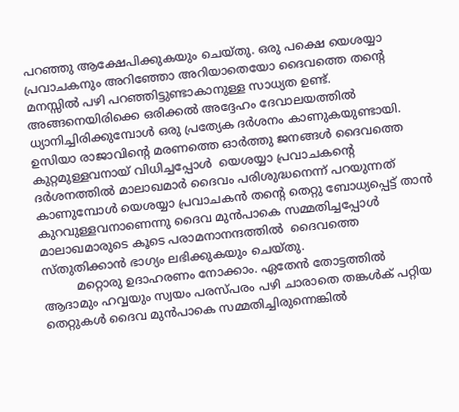പറഞ്ഞു ആക്ഷേപിക്കുകയും ചെയ്തു. ഒരു പക്ഷെ യെശയ്യാ പ്രവാചകനും അറിഞ്ഞോ അറിയാതെയോ ദൈവത്തെ തന്റെ മനസ്സിൽ പഴി പറഞ്ഞിട്ടുണ്ടാകാനുള്ള സാധ്യത ഉണ്ട്. അങ്ങനെയിരിക്കെ ഒരിക്കൽ അദ്ദേഹം ദേവാലയത്തിൽ ധ്യാനിച്ചിരിക്കുമ്പോൾ ഒരു പ്രത്യേക ദർശനം കാണുകയുണ്ടായി. ഉസിയാ രാജാവിന്റെ മരണത്തെ ഓർത്തു ജനങ്ങൾ ദൈവത്തെ കുറ്റമുള്ളവനായ് വിധിച്ചപ്പോൾ  യെശയ്യാ പ്രവാചകന്റെ ദർശനത്തിൽ മാലാഖമാർ ദൈവം പരിശുദ്ധനെന്ന് പറയുന്നത് കാണുമ്പോൾ യെശയ്യാ പ്രവാചകൻ തന്റെ തെറ്റു ബോധ്യപ്പെട്ട് താൻ കുറവുള്ളവനാണെന്നു ദൈവ മുൻപാകെ സമ്മതിച്ചപ്പോൾ  മാലാഖമാരുടെ കൂടെ പരാമനാനന്ദത്തിൽ  ദൈവത്തെ സ്തുതിക്കാൻ ഭാഗ്യം ലഭിക്കുകയും ചെയ്തു.
         മറ്റൊരു ഉദാഹരണം നോക്കാം. ഏതേൻ തോട്ടത്തിൽ ആദാമും ഹവ്വയും സ്വയം പരസ്പരം പഴി ചാരാതെ തങ്കൾക് പറ്റിയ തെറ്റുകൾ ദൈവ മുൻപാകെ സമ്മതിച്ചിരുന്നെങ്കിൽ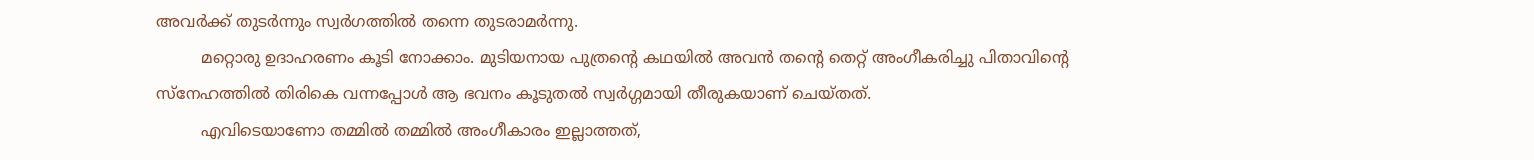അവർക്ക് തുടർന്നും സ്വർഗത്തിൽ തന്നെ തുടരാമർന്നു.
         മറ്റൊരു ഉദാഹരണം കൂടി നോക്കാം. മുടിയനായ പുത്രന്റെ കഥയിൽ അവൻ തന്റെ തെറ്റ് അംഗീകരിച്ചു പിതാവിന്റെ സ്നേഹത്തിൽ തിരികെ വന്നപ്പോൾ ആ ഭവനം കൂടുതൽ സ്വർഗ്ഗമായി തീരുകയാണ് ചെയ്തത്.
         എവിടെയാണോ തമ്മിൽ തമ്മിൽ അംഗീകാരം ഇല്ലാത്തത്,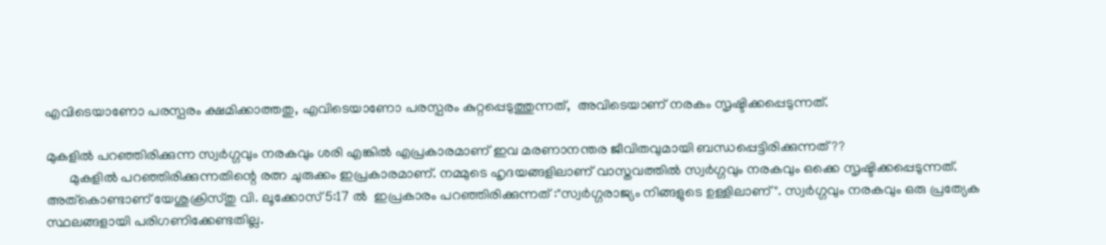എവിടെയാണോ പരസ്പരം ക്ഷമിക്കാത്തതു, എവിടെയാണോ പരസ്പരം കുറ്റപ്പെടുത്തുന്നത്,  അവിടെയാണ് നരകം സൃഷ്ടിക്കപ്പെടുന്നത്.

മുകളിൽ പറഞ്ഞിരിക്കുന്ന സ്വർഗ്ഗവും നരകവും ശരി എങ്കിൽ എപ്രകാരമാണ് ഇവ മരണാനന്തര ജീവിതവുമായി ബന്ധപ്പെട്ടിരിക്കുന്നത്??
       മുകളിൽ പറഞ്ഞിരിക്കുന്നതിന്റെ രത്ന ചുരുക്കം ഇപ്രകാരമാണ്. നമ്മുടെ ഹൃദയങ്ങളിലാണ് വാസ്തവത്തിൽ സ്വർഗ്ഗവും നരകവും ഒക്കെ സൃഷ്ടിക്കപ്പെടുന്നത്. അത്കൊണ്ടാണ് യേശുക്രിസ്തു വി. ലൂക്കോസ് 5:17 ൽ  ഇപ്രകാരം പറഞ്ഞിരിക്കുന്നത് :"സ്വർഗ്ഗരാജ്യം നിങ്ങളുടെ ഉള്ളിലാണ് ". സ്വർഗ്ഗവും നരകവും ഒരു പ്രത്യേക സ്ഥലങ്ങളായി പരിഗണിക്കേണ്ടതില്ല.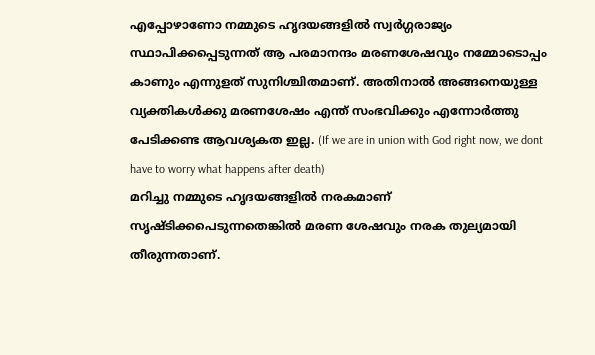എപ്പോഴാണോ നമ്മുടെ ഹൃദയങ്ങളിൽ സ്വർഗ്ഗരാജ്യം സ്ഥാപിക്കപ്പെടുന്നത് ആ പരമാനന്ദം മരണശേഷവും നമ്മോടൊപ്പം കാണും എന്നുളത് സുനിശ്ചിതമാണ്. അതിനാൽ അങ്ങനെയുള്ള വ്യക്തികൾക്കു മരണശേഷം എന്ത് സംഭവിക്കും എന്നോർത്തു പേടിക്കണ്ട ആവശ്യകത ഇല്ല. (If we are in union with God right now, we dont have to worry what happens after death)
മറിച്ചു നമ്മുടെ ഹൃദയങ്ങളിൽ നരകമാണ് സൃഷ്ടിക്കപെടുന്നതെങ്കിൽ മരണ ശേഷവും നരക തുല്യമായി തീരുന്നതാണ്.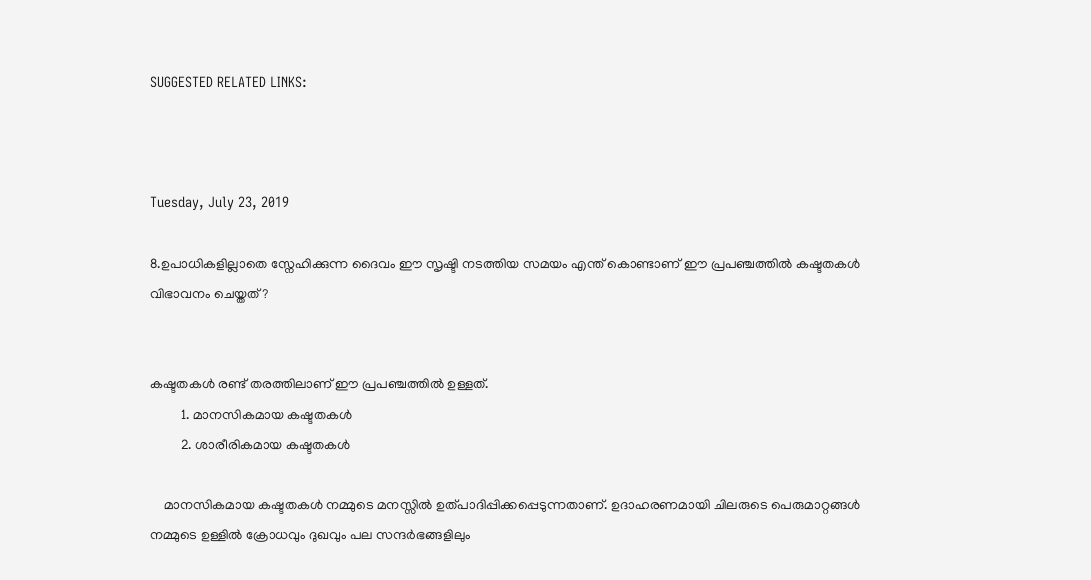SUGGESTED RELATED LINKS:



Tuesday, July 23, 2019

8.ഉപാധികളില്ലാതെ സ്നേഹിക്കുന്ന ദൈവം ഈ സൃഷ്ടി നടത്തിയ സമയം എന്ത് കൊണ്ടാണ് ഈ പ്രപഞ്ചത്തിൽ കഷ്ടതകൾ വിഭാവനം ചെയ്തത്?


കഷ്ടതകൾ രണ്ട് തരത്തിലാണ് ഈ പ്രപഞ്ചത്തിൽ ഉള്ളത്.
         1. മാനസികമായ കഷ്ടതകൾ
         2. ശാരീരികമായ കഷ്ടതകൾ

    മാനസികമായ കഷ്ടതകൾ നമ്മുടെ മനസ്സിൽ ഉത്പാദിപ്പിക്കപ്പെടുന്നതാണ്. ഉദാഹരണമായി ചിലരുടെ പെരുമാറ്റങ്ങൾ നമ്മുടെ ഉള്ളിൽ ക്രോധവും ദുഖവും പല സന്ദർഭങ്ങളിലും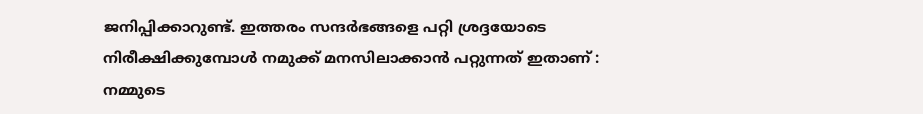ജനിപ്പിക്കാറുണ്ട്. ഇത്തരം സന്ദർഭങ്ങളെ പറ്റി ശ്രദ്ദയോടെ നിരീക്ഷിക്കുമ്പോൾ നമുക്ക് മനസിലാക്കാൻ പറ്റുന്നത് ഇതാണ് : നമ്മുടെ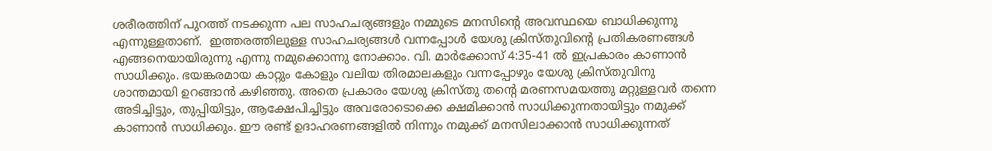ശരീരത്തിന് പുറത്ത് നടക്കുന്ന പല സാഹചര്യങ്ങളും നമ്മുടെ മനസിന്റെ അവസ്ഥയെ ബാധിക്കുന്നു എന്നുള്ളതാണ്.  ഇത്തരത്തിലുള്ള സാഹചര്യങ്ങൾ വന്നപ്പോൾ യേശു ക്രിസ്തുവിന്റെ പ്രതികരണങ്ങൾ എങ്ങനെയായിരുന്നു എന്നു നമുക്കൊന്നു നോക്കാം. വി. മാർക്കോസ് 4:35-41 ൽ ഇപ്രകാരം കാണാൻ സാധിക്കും. ഭയങ്കരമായ കാറ്റും കോളും വലിയ തിരമാലകളും വന്നപ്പോഴും യേശു ക്രിസ്തുവിനു  ശാന്തമായി ഉറങ്ങാൻ കഴിഞ്ഞു. അതെ പ്രകാരം യേശു ക്രിസ്തു തന്റെ മരണസമയത്തു മറ്റുള്ളവർ തന്നെ അടിച്ചിട്ടും, തുപ്പിയിട്ടും, ആക്ഷേപിച്ചിട്ടും അവരോടൊക്കെ ക്ഷമിക്കാൻ സാധിക്കുന്നതായിട്ടും നമുക്ക് കാണാൻ സാധിക്കും. ഈ രണ്ട് ഉദാഹരണങ്ങളിൽ നിന്നും നമുക്ക് മനസിലാക്കാൻ സാധിക്കുന്നത്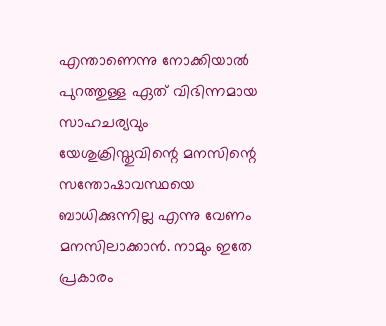എന്താണെന്നു നോക്കിയാൽ പുറത്തുള്ള ഏത് വിഭിന്നമായ സാഹചര്യവും യേശുക്രിസ്തുവിന്റെ മനസിന്റെ സന്തോഷാവസ്ഥയെ ബാധിക്കുന്നില്ല എന്നു വേണം മനസിലാക്കാൻ. നാമും ഇതേ പ്രകാരം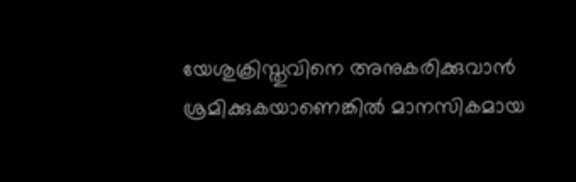യേശുക്രിസ്തുവിനെ അനുകരിക്കുവാൻ  ശ്രമിക്കുകയാണെങ്കിൽ മാനസികമായ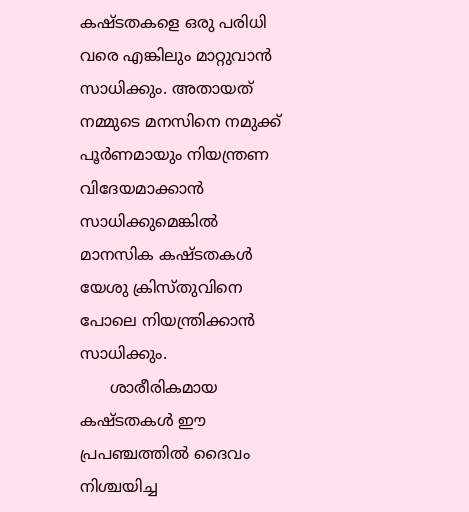കഷ്ടതകളെ ഒരു പരിധി വരെ എങ്കിലും മാറ്റുവാൻ സാധിക്കും. അതായത് നമ്മുടെ മനസിനെ നമുക്ക് പൂർണമായും നിയന്ത്രണ വിദേയമാക്കാൻ സാധിക്കുമെങ്കിൽ മാനസിക കഷ്ടതകൾ യേശു ക്രിസ്തുവിനെ പോലെ നിയന്ത്രിക്കാൻ സാധിക്കും.
      ശാരീരികമായ കഷ്ടതകൾ ഈ പ്രപഞ്ചത്തിൽ ദൈവം നിശ്ചയിച്ച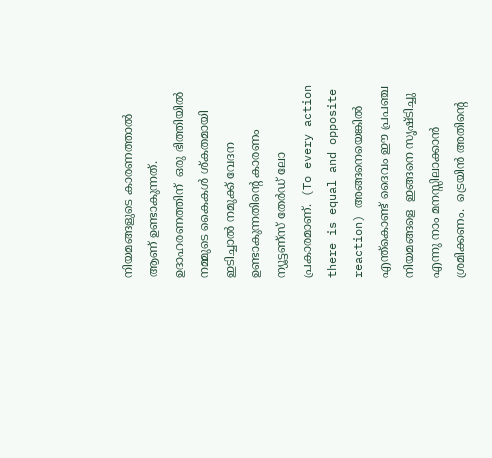നിയമങ്ങളുടെ കാരണത്താൽ ആണ് ഉണ്ടാകുന്നത്. ഉദാഹരണത്തിന്  ഒരു ഭിത്തിയിൽ നമ്മുടെ കൈകൾ ശ്കതമായി ഇടിച്ചാൽ നമുക്ക് വേദന ഉണ്ടാകുന്നതിന്റെ കാരണം ന്യൂട്ടണ്സ് തേർഡ് ലോ പ്രകാരമാണ്.  (To every action there is equal and opposite reaction) അങ്ങനെയെങ്കിൽ എന്ത്കൊണ്ട് ദൈവം ഈ പ്രപഞ്ച നിയമങ്ങളെ  ഇങ്ങനെ സൃഷ്ടിച്ചു എന്നു നാം മനസ്സിലാക്കാൻ ശ്രമിക്കണം.  ട്രെയിൻ അതിന്റെ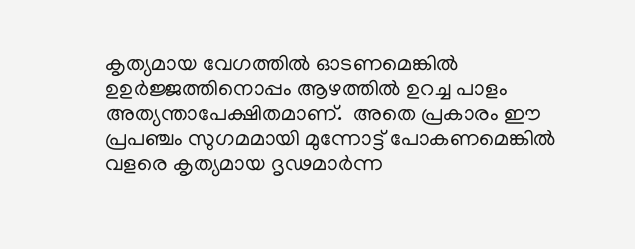കൃത്യമായ വേഗത്തിൽ ഓടണമെങ്കിൽ ഉഉർജ്ജത്തിനൊപ്പം ആഴത്തിൽ ഉറച്ച പാളം അത്യന്താപേക്ഷിതമാണ്.  അതെ പ്രകാരം ഈ പ്രപഞ്ചം സുഗമമായി മുന്നോട്ട് പോകണമെങ്കിൽ വളരെ കൃത്യമായ ദൃഢമാർന്ന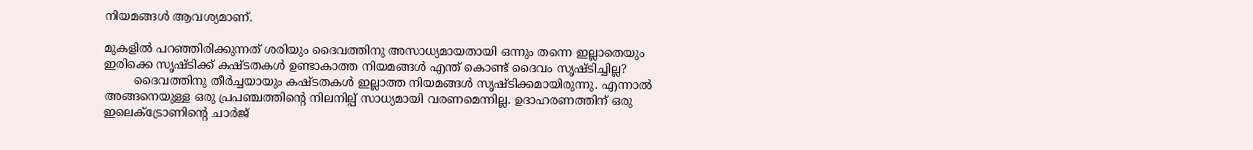നിയമങ്ങൾ ആവശ്യമാണ്.

മുകളിൽ പറഞ്ഞിരിക്കുന്നത് ശരിയും ദൈവത്തിനു അസാധ്യമായതായി ഒന്നും തന്നെ ഇല്ലാതെയും ഇരിക്കെ സൃഷ്ടിക്ക് കഷ്ടതകൾ ഉണ്ടാകാത്ത നിയമങ്ങൾ എന്ത് കൊണ്ട് ദൈവം സൃഷ്ടിച്ചില്ല?
        ദൈവത്തിനു തീർച്ചയായും കഷ്ടതകൾ ഇല്ലാത്ത നിയമങ്ങൾ സൃഷ്ടിക്കമായിരുന്നു. എന്നാൽ അങ്ങനെയുള്ള ഒരു പ്രപഞ്ചത്തിന്റെ നിലനില്പ് സാധ്യമായി വരണമെന്നില്ല. ഉദാഹരണത്തിന് ഒരു ഇലെക്ട്രോണിന്റെ ചാർജ്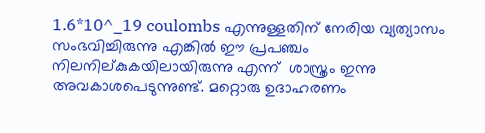1.6*10^_19 coulombs എന്നുള്ളതിന് നേരിയ വ്യത്യാസം സംഭവിച്ചിരുന്നു എങ്കിൽ ഈ പ്രപഞ്ചം നിലനില്കുകയിലായിരുന്നു എന്ന്  ശാസ്ത്രം ഇന്നു അവകാശപെടുന്നുണ്ട്. മറ്റൊരു ഉദാഹരണം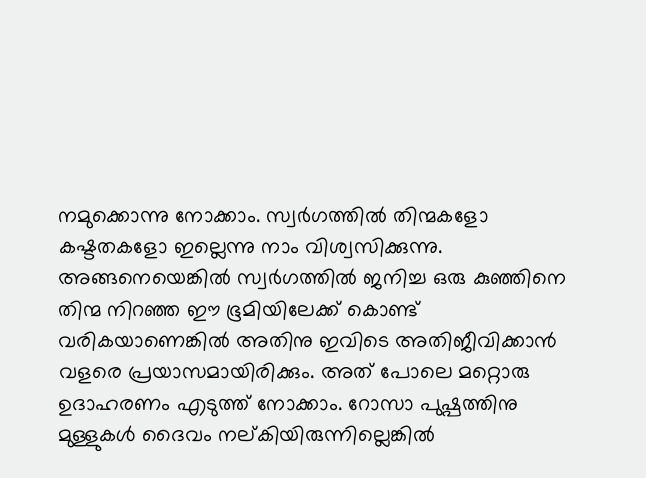നമുക്കൊന്നു നോക്കാം. സ്വർഗത്തിൽ തിന്മകളോ കഷ്ടതകളോ ഇല്ലെന്നു നാം വിശ്വസിക്കുന്നു.  അങ്ങനെയെങ്കിൽ സ്വർഗത്തിൽ ജനിച്ച ഒരു കുഞ്ഞിനെ തിന്മ നിറഞ്ഞ ഈ ഭൂമിയിലേക്ക് കൊണ്ട് വരികയാണെങ്കിൽ അതിനു ഇവിടെ അതിജീവിക്കാൻ വളരെ പ്രയാസമായിരിക്കും. അത് പോലെ മറ്റൊരു ഉദാഹരണം എടുത്ത് നോക്കാം. റോസാ പുഷ്പത്തിനു മുള്ളുകൾ ദൈവം നല്കിയിരുന്നില്ലെങ്കിൽ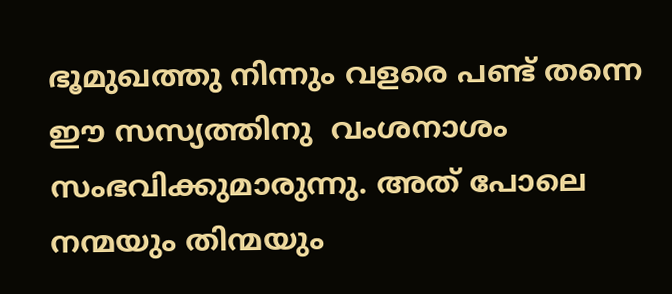ഭൂമുഖത്തു നിന്നും വളരെ പണ്ട് തന്നെ  ഈ സസ്യത്തിനു  വംശനാശം സംഭവിക്കുമാരുന്നു. അത് പോലെ നന്മയും തിന്മയും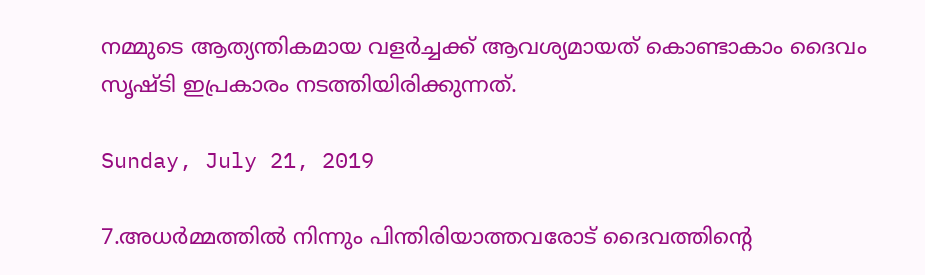നമ്മുടെ ആത്യന്തികമായ വളർച്ചക്ക് ആവശ്യമായത് കൊണ്ടാകാം ദൈവം സൃഷ്ടി ഇപ്രകാരം നടത്തിയിരിക്കുന്നത്.

Sunday, July 21, 2019

7.അധർമ്മത്തിൽ നിന്നും പിന്തിരിയാത്തവരോട് ദൈവത്തിന്റെ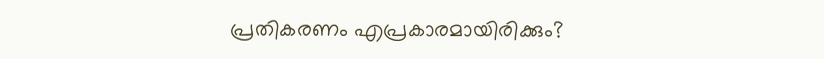പ്രതികരണം എപ്രകാരമായിരിക്കും?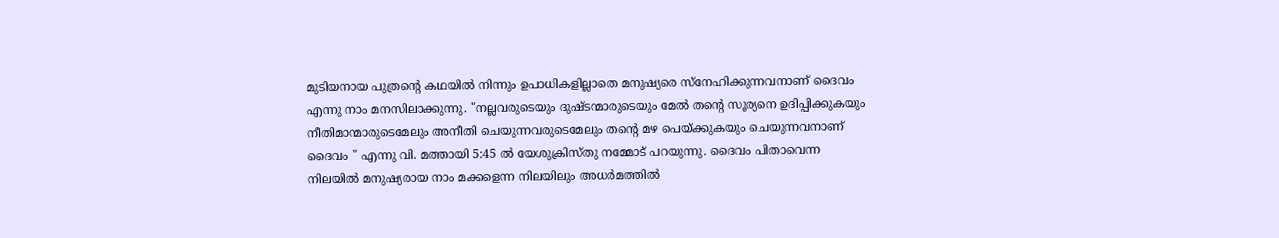മുടിയനായ പുത്രന്റെ കഥയിൽ നിന്നും ഉപാധികളില്ലാതെ മനുഷ്യരെ സ്നേഹിക്കുന്നവനാണ് ദൈവം എന്നു നാം മനസിലാക്കുന്നു. "നല്ലവരുടെയും ദുഷ്ടന്മാരുടെയും മേൽ തന്റെ സൂര്യനെ ഉദിപ്പിക്കുകയും നീതിമാന്മാരുടെമേലും അനീതി ചെയുന്നവരുടെമേലും തന്റെ മഴ പെയ്ക്കുകയും ചെയുന്നവനാണ് ദൈവം " എന്നു വി. മത്തായി 5:45 ൽ യേശുക്രിസ്തു നമ്മോട് പറയുന്നു. ദൈവം പിതാവെന്ന നിലയിൽ മനുഷ്യരായ നാം മക്കളെന്ന നിലയിലും അധർമത്തിൽ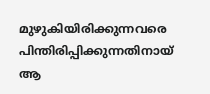മുഴുകിയിരിക്കുന്നവരെ പിന്തിരിപ്പിക്കുന്നതിനായ് ആ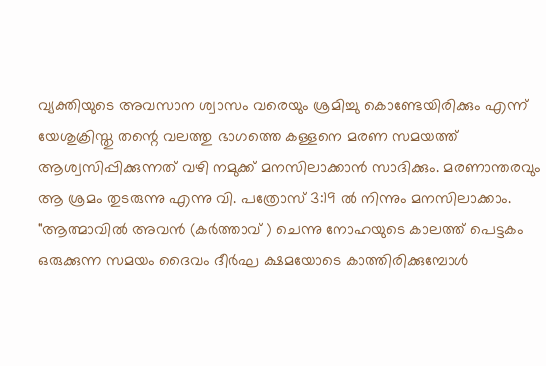വ്യക്തിയുടെ അവസാന ശ്വാസം വരെയും ശ്രമിച്ചു കൊണ്ടേയിരിക്കും എന്ന് യേശുക്രിസ്തു തന്റെ വലത്തു ഭാഗത്തെ കള്ളനെ മരണ സമയത്ത് ആശ്വസിപ്പിക്കുന്നത് വഴി നമുക്ക് മനസിലാക്കാൻ സാദിക്കും. മരണാന്തരവും ആ ശ്രമം തുടരുന്നു എന്നു വി. പത്രോസ് 3:19 ൽ നിന്നും മനസിലാക്കാം. "ആത്മാവിൽ അവൻ (കർത്താവ് ) ചെന്നു നോഹയുടെ കാലത്ത് പെട്ടകം ഒരുക്കുന്ന സമയം ദൈവം ദീർഘ ക്ഷമയോടെ കാത്തിരിക്കുമ്പോൾ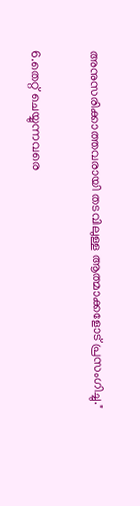അനുസരിക്കാത്തവരായി തടവിലുള്ള ആത്മാക്കളോട് പ്രസംഗിച്ചു."

6.തെറ്റ് ചെയ്യുന്നവരെ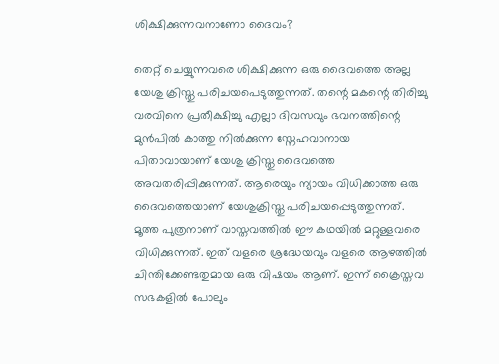ശിക്ഷിക്കുന്നവനാണോ ദൈവം?

തെറ്റ് ചെയ്യുന്നവരെ ശിക്ഷിക്കുന്ന ഒരു ദൈവത്തെ അല്ല യേശു ക്രിസ്തു പരിചയപെടുത്തുന്നത്. തന്റെ മകന്റെ തിരിച്ചു വരവിനെ പ്രതീക്ഷിച്ചു എല്ലാ ദിവസവും ഭവനത്തിന്റെ മുൻപിൽ കാത്തു നിൽക്കുന്ന സ്നേഹവാനായ പിതാവായാണ് യേശു ക്രിസ്തു ദൈവത്തെ അവതരിപ്പിക്കുന്നത്. ആരെയും ന്യായം വിധിക്കാത്ത ഒരു ദൈവത്തെയാണ് യേശുക്രിസ്തു പരിചയപ്പെടുത്തുന്നത്. മൂത്ത പുത്രനാണ് വാസ്തവത്തിൽ ഈ കഥയിൽ മറ്റുള്ളവരെ വിധിക്കുന്നത്. ഇത് വളരെ ശ്രദ്ധേയവും വളരെ ആഴത്തിൽ ചിന്തിക്കേണ്ടതുമായ ഒരു വിഷയം ആണ്. ഇന്ന് ക്രൈസ്തവ സഭകളിൽ പോലും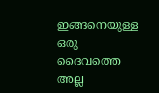ഇങ്ങനെയുള്ള ഒരു ദൈവത്തെ അല്ല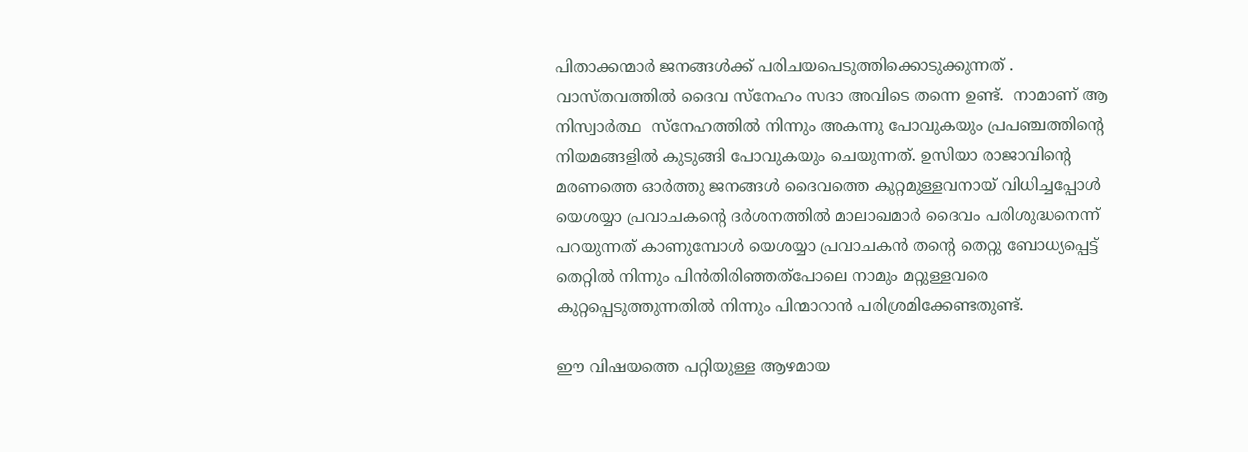പിതാക്കന്മാർ ജനങ്ങൾക്ക്‌ പരിചയപെടുത്തിക്കൊടുക്കുന്നത് . വാസ്തവത്തിൽ ദൈവ സ്നേഹം സദാ അവിടെ തന്നെ ഉണ്ട്.  നാമാണ് ആ നിസ്വാർത്ഥ  സ്നേഹത്തിൽ നിന്നും അകന്നു പോവുകയും പ്രപഞ്ചത്തിന്റെ നിയമങ്ങളിൽ കുടുങ്ങി പോവുകയും ചെയുന്നത്. ഉസിയാ രാജാവിന്റെ മരണത്തെ ഓർത്തു ജനങ്ങൾ ദൈവത്തെ കുറ്റമുള്ളവനായ് വിധിച്ചപ്പോൾ  യെശയ്യാ പ്രവാചകന്റെ ദർശനത്തിൽ മാലാഖമാർ ദൈവം പരിശുദ്ധനെന്ന് പറയുന്നത് കാണുമ്പോൾ യെശയ്യാ പ്രവാചകൻ തന്റെ തെറ്റു ബോധ്യപ്പെട്ട് തെറ്റിൽ നിന്നും പിൻതിരിഞ്ഞത്പോലെ നാമും മറ്റുള്ളവരെ കുറ്റപ്പെടുത്തുന്നതിൽ നിന്നും പിന്മാറാൻ പരിശ്രമിക്കേണ്ടതുണ്ട്.

ഈ വിഷയത്തെ പറ്റിയുള്ള ആഴമായ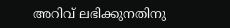അറിവ് ലഭിക്കുനതിനു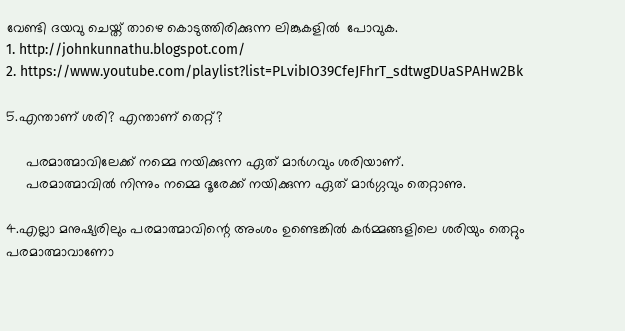വേണ്ടി ദയവു ചെയ്ത് താഴെ കൊടുത്തിരിക്കുന്ന ലിങ്കുകളിൽ  പോവുക.
1. http://johnkunnathu.blogspot.com/
2. https://www.youtube.com/playlist?list=PLvibIO39CfeJFhrT_sdtwgDUaSPAHw2Bk

5.എന്താണ് ശരി? എന്താണ് തെറ്റ്?

     പരമാത്മാവിലേക്ക് നമ്മെ നയിക്കുന്ന ഏത് മാർഗവും ശരിയാണ്.
     പരമാത്മാവിൽ നിന്നും നമ്മെ ദൂരേക്ക് നയിക്കുന്ന ഏത് മാർഗ്ഗവും തെറ്റാണു.

4.എല്ലാ മനുഷ്യരിലും പരമാത്മാവിന്റെ അംശം ഉണ്ടെങ്കിൽ കർമ്മങ്ങളിലെ ശരിയും തെറ്റും പരമാത്മാവാണോ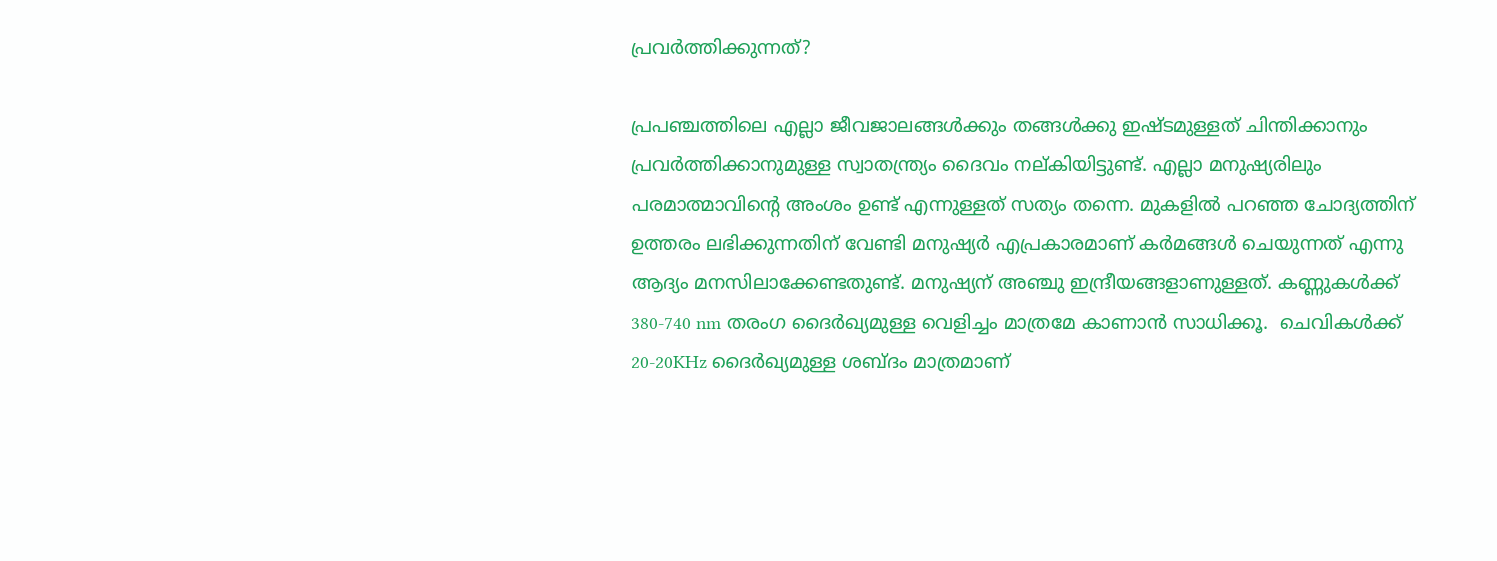പ്രവർത്തിക്കുന്നത്?

പ്രപഞ്ചത്തിലെ എല്ലാ ജീവജാലങ്ങൾക്കും തങ്ങൾക്കു ഇഷ്ടമുള്ളത് ചിന്തിക്കാനും പ്രവർത്തിക്കാനുമുള്ള സ്വാതന്ത്ര്യം ദൈവം നല്കിയിട്ടുണ്ട്. എല്ലാ മനുഷ്യരിലും പരമാത്മാവിന്റെ അംശം ഉണ്ട് എന്നുള്ളത് സത്യം തന്നെ. മുകളിൽ പറഞ്ഞ ചോദ്യത്തിന് ഉത്തരം ലഭിക്കുന്നതിന് വേണ്ടി മനുഷ്യർ എപ്രകാരമാണ് കർമങ്ങൾ ചെയുന്നത് എന്നു ആദ്യം മനസിലാക്കേണ്ടതുണ്ട്. മനുഷ്യന് അഞ്ചു ഇന്ദ്രീയങ്ങളാണുള്ളത്. കണ്ണുകൾക്ക് 380-740 nm തരംഗ ദൈർഖ്യമുള്ള വെളിച്ചം മാത്രമേ കാണാൻ സാധിക്കൂ.  ചെവികൾക്ക് 20-20KHz ദൈർഖ്യമുള്ള ശബ്ദം മാത്രമാണ്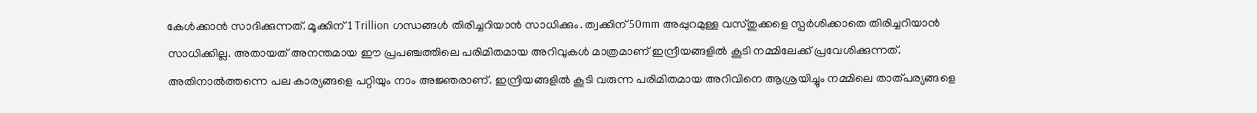കേൾക്കാൻ സാദിക്കുന്നത്. മൂക്കിന് 1 Trillion ഗന്ധങ്ങൾ തിരിച്ചറിയാൻ സാധിക്കും. ത്വക്കിന്‌ 50mm അപ്പുറമുള്ള വസ്തുക്കളെ സ്പർശിക്കാതെ തിരിച്ചറിയാൻ സാധിക്കില്ല. അതായത് അനന്തമായ ഈ പ്രപഞ്ചത്തിലെ പരിമിതമായ അറിവുകൾ മാത്രമാണ് ഇന്ദ്രീയങ്ങളിൽ കൂടി നമ്മിലേക്ക്‌ പ്രവേശിക്കുന്നത്. അതിനാൽത്തന്നെ പല കാര്യങ്ങളെ പറ്റിയും നാം അജ്ഞരാണ്. ഇന്ദ്രിയങ്ങളിൽ കൂടി വരുന്ന പരിമിതമായ അറിവിനെ ആശ്രയിച്ചും നമ്മിലെ താത്പര്യങ്ങളെ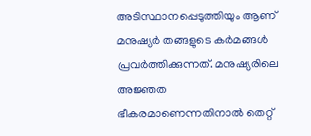അടിസ്ഥാനപ്പെടുത്തിയും ആണ് മനുഷ്യർ തങ്ങളുടെ കർമങ്ങൾ പ്രവർത്തിക്കുന്നത്. മനുഷ്യരിലെ അജ്ഞത ഭീകരമാണെന്നതിനാൽ തെറ്റ്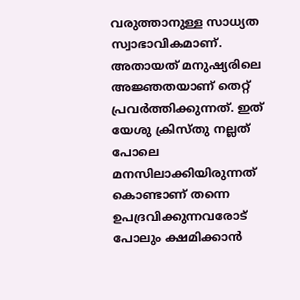വരുത്താനുള്ള സാധ്യത സ്വാഭാവികമാണ്. അതായത് മനുഷ്യരിലെ അജ്ഞതയാണ് തെറ്റ് പ്രവർത്തിക്കുന്നത്. ഇത് യേശു ക്രിസ്തു നല്ലത് പോലെ മനസിലാക്കിയിരുന്നത് കൊണ്ടാണ് തന്നെ ഉപദ്രവിക്കുന്നവരോട് പോലും ക്ഷമിക്കാൻ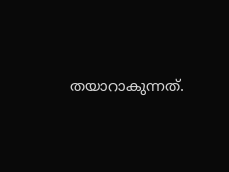തയാറാകുന്നത്.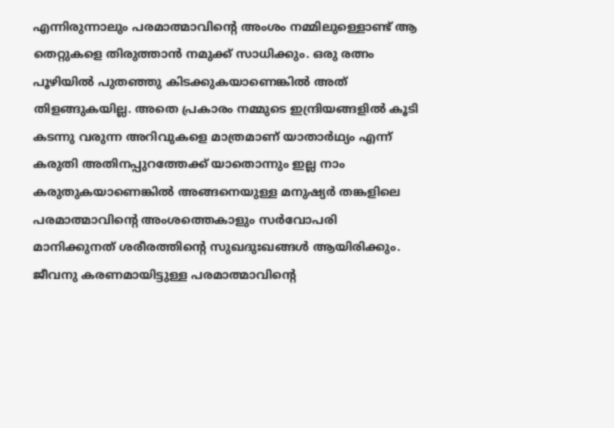എന്നിരുന്നാലും പരമാത്മാവിന്റെ അംശം നമ്മിലുള്ളൊണ്ട് ആ തെറ്റുകളെ തിരുത്താൻ നമുക്ക് സാധിക്കും. ഒരു രത്നം പൂഴിയിൽ പുതഞ്ഞു കിടക്കുകയാണെങ്കിൽ അത് തിളങ്ങുകയില്ല. അതെ പ്രകാരം നമ്മുടെ ഇന്ദ്രിയങ്ങളിൽ കൂടി കടന്നു വരുന്ന അറിവുകളെ മാത്രമാണ് യാതാർഥ്യം എന്ന് കരുതി അതിനപ്പുറത്തേക്ക് യാതൊന്നും ഇല്ല നാം കരുതുകയാണെങ്കിൽ അങ്ങനെയുള്ള മനുഷ്യർ തങ്കളിലെ പരമാത്മാവിന്റെ അംശത്തെകാളും സർവോപരി മാനിക്കുനത് ശരീരത്തിന്റെ സുഖദുഃഖങ്ങൾ ആയിരിക്കും. ജീവനു കരണമായിട്ടുള്ള പരമാത്മാവിന്റെ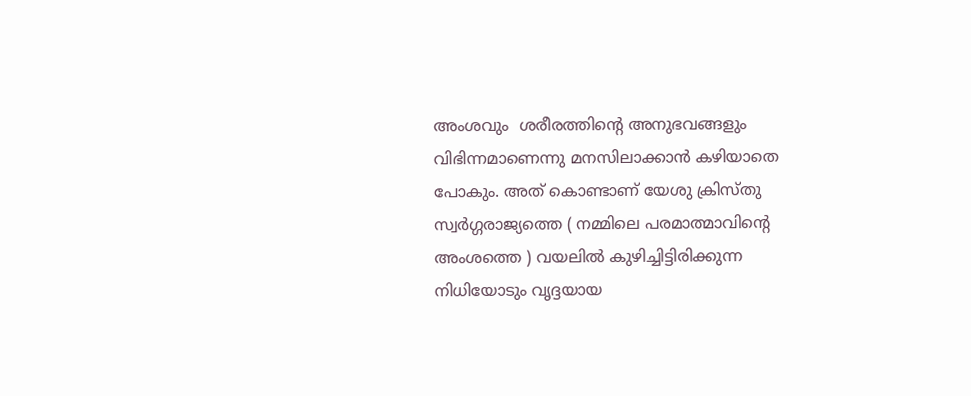അംശവും  ശരീരത്തിന്റെ അനുഭവങ്ങളും വിഭിന്നമാണെന്നു മനസിലാക്കാൻ കഴിയാതെ പോകും. അത് കൊണ്ടാണ് യേശു ക്രിസ്തു സ്വർഗ്ഗരാജ്യത്തെ ( നമ്മിലെ പരമാത്മാവിന്റെ അംശത്തെ ) വയലിൽ കുഴിച്ചിട്ടിരിക്കുന്ന നിധിയോടും വൃദ്ദയായ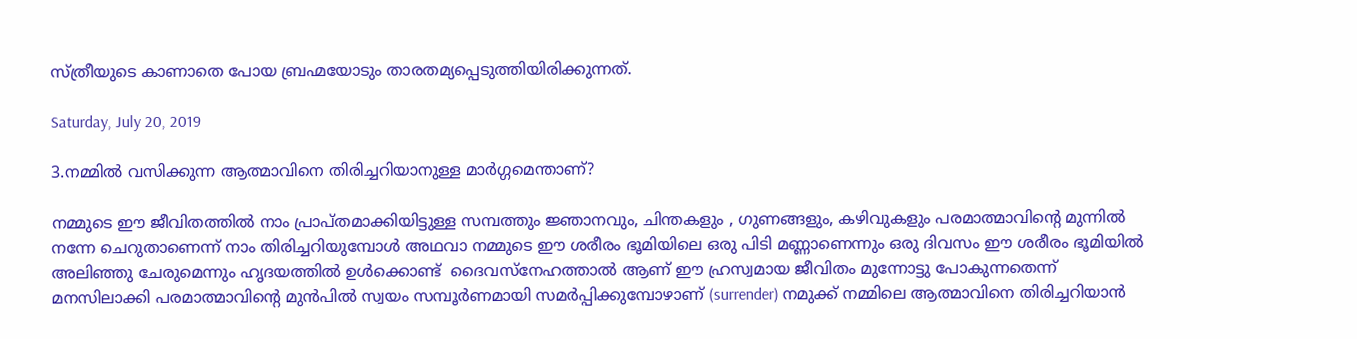സ്ത്രീയുടെ കാണാതെ പോയ ബ്രഹ്മയോടും താരതമ്യപ്പെടുത്തിയിരിക്കുന്നത്.

Saturday, July 20, 2019

3.നമ്മിൽ വസിക്കുന്ന ആത്മാവിനെ തിരിച്ചറിയാനുള്ള മാർഗ്ഗമെന്താണ്?

നമ്മുടെ ഈ ജീവിതത്തിൽ നാം പ്രാപ്തമാക്കിയിട്ടുള്ള സമ്പത്തും ജ്ഞാനവും, ചിന്തകളും , ഗുണങ്ങളും, കഴിവുകളും പരമാത്മാവിന്റെ മുന്നിൽ നന്നേ ചെറുതാണെന്ന് നാം തിരിച്ചറിയുമ്പോൾ അഥവാ നമ്മുടെ ഈ ശരീരം ഭൂമിയിലെ ഒരു പിടി മണ്ണാണെന്നും ഒരു ദിവസം ഈ ശരീരം ഭൂമിയിൽ അലിഞ്ഞു ചേരുമെന്നും ഹൃദയത്തിൽ ഉൾക്കൊണ്ട്  ദൈവസ്നേഹത്താൽ ആണ് ഈ ഹ്രസ്വമായ ജീവിതം മുന്നോട്ടു പോകുന്നതെന്ന് മനസിലാക്കി പരമാത്മാവിന്റെ മുൻപിൽ സ്വയം സമ്പൂർണമായി സമർപ്പിക്കുമ്പോഴാണ് (surrender) നമുക്ക് നമ്മിലെ ആത്മാവിനെ തിരിച്ചറിയാൻ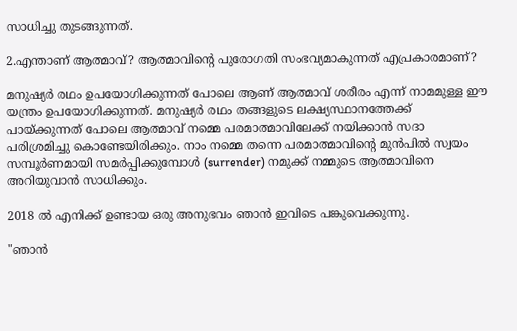സാധിച്ചു തുടങ്ങുന്നത്.

2.എന്താണ് ആത്മാവ്? ആത്മാവിന്റെ പുരോഗതി സംഭവ്യമാകുന്നത് എപ്രകാരമാണ്?

മനുഷ്യർ രഥം ഉപയോഗിക്കുന്നത് പോലെ ആണ് ആത്മാവ് ശരീരം എന്ന് നാമമുള്ള ഈ യന്ത്രം ഉപയോഗിക്കുന്നത്. മനുഷ്യർ രഥം തങ്ങളുടെ ലക്ഷ്യസ്ഥാനത്തേക്ക് പായ്ക്കുന്നത് പോലെ ആത്മാവ് നമ്മെ പരമാത്മാവിലേക്ക് നയിക്കാൻ സദാ പരിശ്രമിച്ചു കൊണ്ടേയിരിക്കും. നാം നമ്മെ തന്നെ പരമാത്മാവിന്റെ മുൻപിൽ സ്വയം സമ്പൂർണമായി സമർപ്പിക്കുമ്പോൾ (surrender) നമുക്ക് നമ്മുടെ ആത്മാവിനെ അറിയുവാൻ സാധിക്കും.

2018 ൽ എനിക്ക് ഉണ്ടായ ഒരു അനുഭവം ഞാൻ ഇവിടെ പങ്കുവെക്കുന്നു.

"ഞാൻ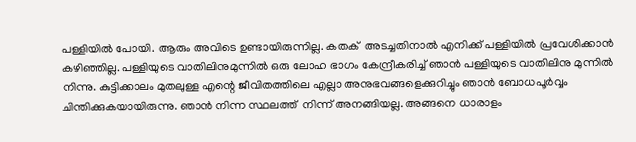പള്ളിയിൽ പോയി. ആരും അവിടെ ഉണ്ടായിരുന്നില്ല. കതക്  അടച്ചതിനാൽ എനിക്ക് പള്ളിയിൽ പ്രവേശിക്കാൻ കഴിഞ്ഞില്ല. പള്ളിയുടെ വാതിലിനുമുന്നിൽ ഒരു ലോഹ ഭാഗം കേന്ദ്രീകരിച്ച് ഞാൻ പള്ളിയുടെ വാതിലിനു മുന്നിൽ നിന്നു. കുട്ടിക്കാലം മുതലുള്ള എന്റെ ജീവിതത്തിലെ എല്ലാ അനുഭവങ്ങളെക്കുറിച്ചും ഞാൻ ബോധപൂർവ്വം ചിന്തിക്കുകയായിരുന്നു. ഞാൻ നിന്ന സ്ഥലത്ത്  നിന്ന് അനങ്ങിയല്ല. അങ്ങനെ ധാരാളം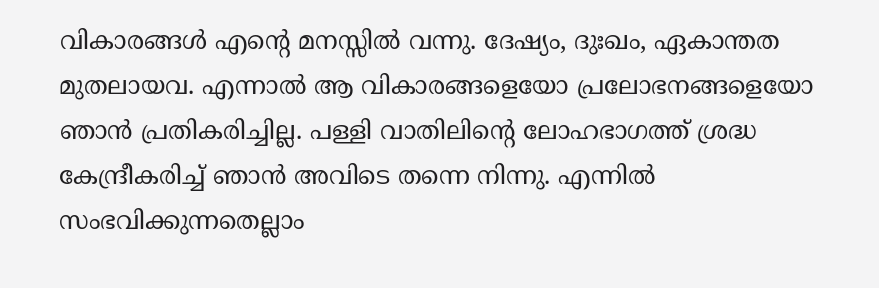വികാരങ്ങൾ എന്റെ മനസ്സിൽ വന്നു. ദേഷ്യം, ദുഃഖം, ഏകാന്തത മുതലായവ. എന്നാൽ ആ വികാരങ്ങളെയോ പ്രലോഭനങ്ങളെയോ ഞാൻ പ്രതികരിച്ചില്ല. പള്ളി വാതിലിന്റെ ലോഹഭാഗത്ത് ശ്രദ്ധ കേന്ദ്രീകരിച്ച് ഞാൻ അവിടെ തന്നെ നിന്നു. എന്നിൽ സംഭവിക്കുന്നതെല്ലാം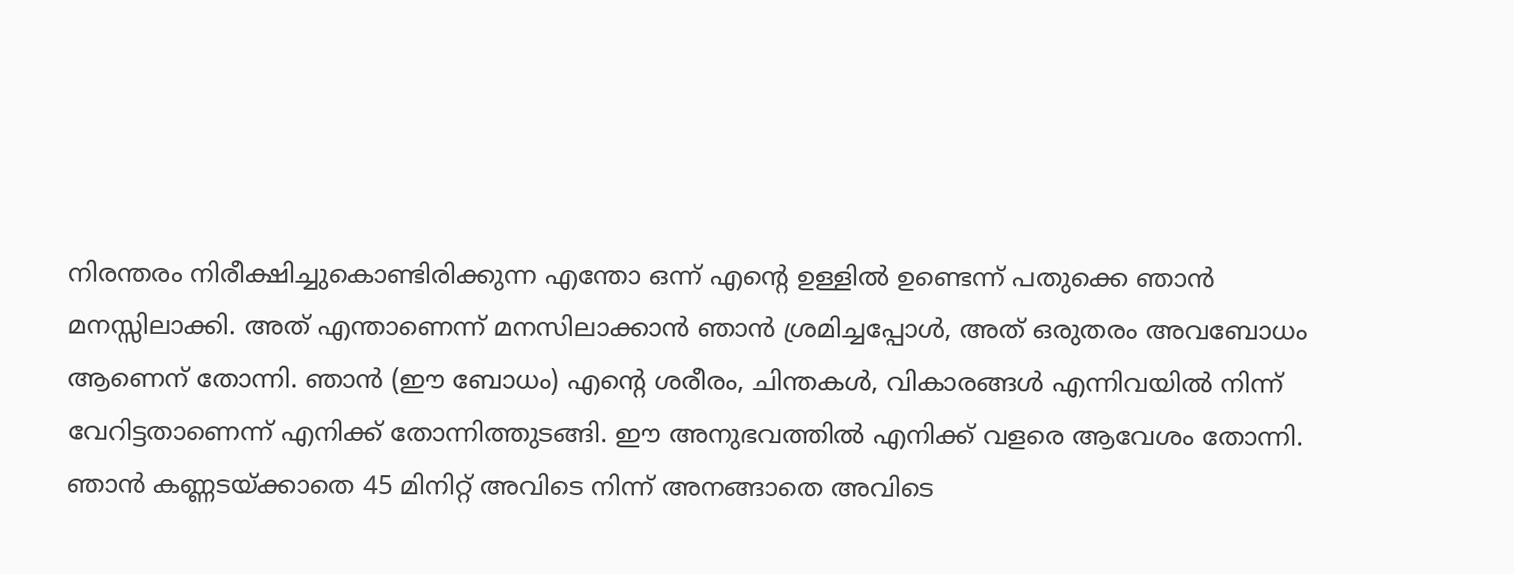നിരന്തരം നിരീക്ഷിച്ചുകൊണ്ടിരിക്കുന്ന എന്തോ ഒന്ന് എന്റെ ഉള്ളിൽ ഉണ്ടെന്ന് പതുക്കെ ഞാൻ മനസ്സിലാക്കി. അത് എന്താണെന്ന് മനസിലാക്കാൻ ഞാൻ ശ്രമിച്ചപ്പോൾ, അത് ഒരുതരം അവബോധം ആണെന് തോന്നി. ഞാൻ (ഈ ബോധം) എന്റെ ശരീരം, ചിന്തകൾ, വികാരങ്ങൾ എന്നിവയിൽ നിന്ന് വേറിട്ടതാണെന്ന് എനിക്ക് തോന്നിത്തുടങ്ങി. ഈ അനുഭവത്തിൽ എനിക്ക് വളരെ ആവേശം തോന്നി. ഞാൻ കണ്ണടയ്ക്കാതെ 45 മിനിറ്റ് അവിടെ നിന്ന് അനങ്ങാതെ അവിടെ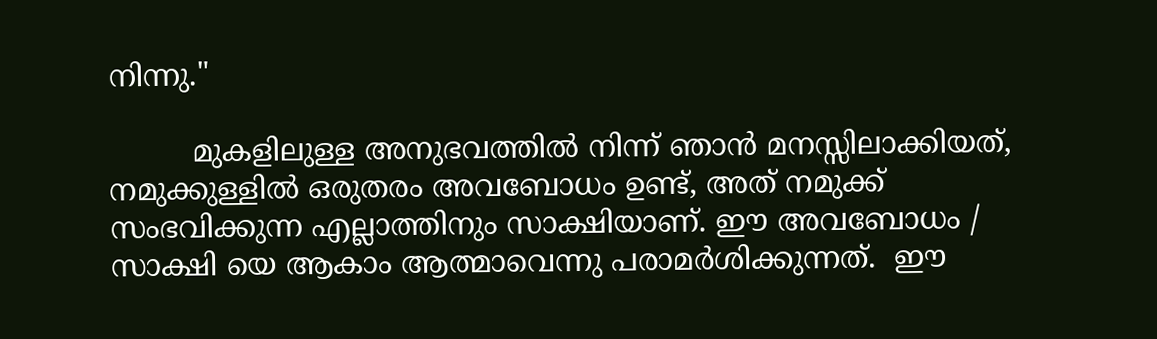നിന്നു."

         മുകളിലുള്ള അനുഭവത്തിൽ നിന്ന് ഞാൻ മനസ്സിലാക്കിയത്, നമുക്കുള്ളിൽ ഒരുതരം അവബോധം ഉണ്ട്, അത് നമുക്ക് സംഭവിക്കുന്ന എല്ലാത്തിനും സാക്ഷിയാണ്. ഈ അവബോധം / സാക്ഷി യെ ആകാം ആത്മാവെന്നു പരാമർശിക്കുന്നത്.  ഈ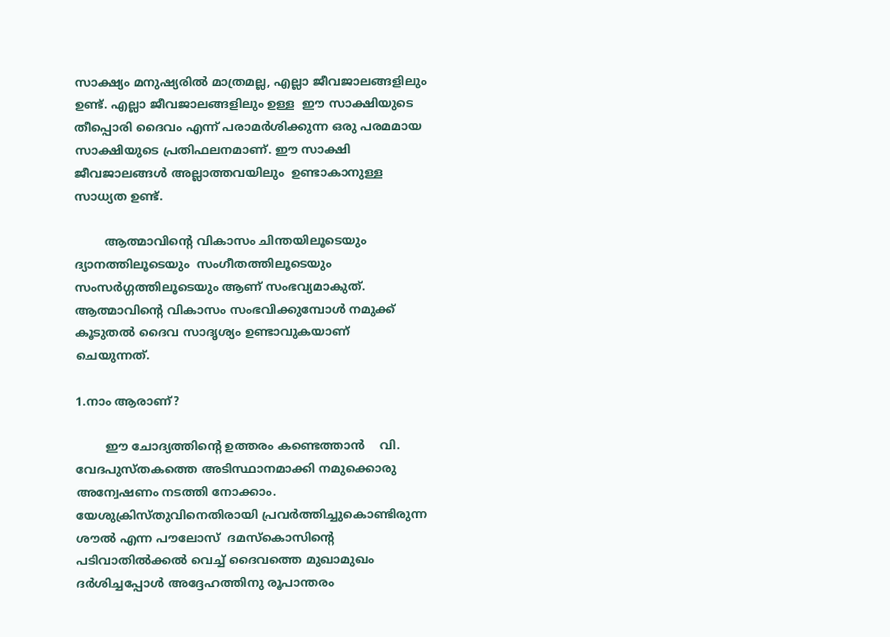സാക്ഷ്യം മനുഷ്യരിൽ മാത്രമല്ല, എല്ലാ ജീവജാലങ്ങളിലും ഉണ്ട്. എല്ലാ ജീവജാലങ്ങളിലും ഉള്ള  ഈ സാക്ഷിയുടെ തീപ്പൊരി ദൈവം എന്ന് പരാമർശിക്കുന്ന ഒരു പരമമായ സാക്ഷിയുടെ പ്രതിഫലനമാണ്. ഈ സാക്ഷി ജീവജാലങ്ങൾ അല്ലാത്തവയിലും  ഉണ്ടാകാനുള്ള  സാധ്യത ഉണ്ട്.

        ആത്മാവിന്റെ വികാസം ചിന്തയിലൂടെയും ദ്യാനത്തിലൂടെയും  സംഗീതത്തിലൂടെയും സംസർഗ്ഗത്തിലൂടെയും ആണ് സംഭവ്യമാകുത്. ആത്മാവിന്റെ വികാസം സംഭവിക്കുമ്പോൾ നമുക്ക് കൂടുതൽ ദൈവ സാദൃശ്യം ഉണ്ടാവുകയാണ്  ചെയുന്നത്.

1.നാം ആരാണ്?

        ഈ ചോദ്യത്തിന്റെ ഉത്തരം കണ്ടെത്താൻ    വി. വേദപുസ്തകത്തെ അടിസ്ഥാനമാക്കി നമുക്കൊരു അന്വേഷണം നടത്തി നോക്കാം. യേശുക്രിസ്തുവിനെതിരായി പ്രവർത്തിച്ചുകൊണ്ടിരുന്ന ശൗൽ എന്ന പൗലോസ്  ദമസ്‌കൊസിന്റെ പടിവാതിൽക്കൽ വെച്ച് ദൈവത്തെ മുഖാമുഖം ദർശിച്ചപ്പോൾ അദ്ദേഹത്തിനു രൂപാന്തരം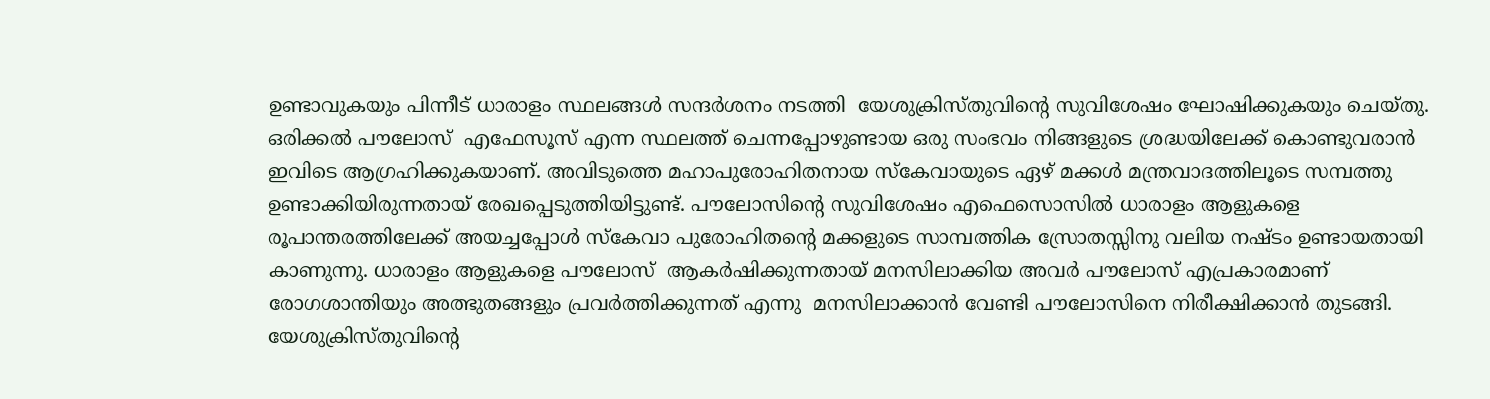ഉണ്ടാവുകയും പിന്നീട് ധാരാളം സ്ഥലങ്ങൾ സന്ദർശനം നടത്തി  യേശുക്രിസ്തുവിന്റെ സുവിശേഷം ഘോഷിക്കുകയും ചെയ്‌തു. ഒരിക്കൽ പൗലോസ്  എഫേസൂസ്‌ എന്ന സ്ഥലത്ത് ചെന്നപ്പോഴുണ്ടായ ഒരു സംഭവം നിങ്ങളുടെ ശ്രദ്ധയിലേക്ക് കൊണ്ടുവരാൻ ഇവിടെ ആഗ്രഹിക്കുകയാണ്. അവിടുത്തെ മഹാപുരോഹിതനായ സ്കേവായുടെ ഏഴ് മക്കൾ മന്ത്രവാദത്തിലൂടെ സമ്പത്തു ഉണ്ടാക്കിയിരുന്നതായ് രേഖപ്പെടുത്തിയിട്ടുണ്ട്. പൗലോസിന്റെ സുവിശേഷം എഫെസൊസിൽ ധാരാളം ആളുകളെ രൂപാന്തരത്തിലേക്ക് അയച്ചപ്പോൾ സ്കേവാ പുരോഹിതന്റെ മക്കളുടെ സാമ്പത്തിക സ്രോതസ്സിനു വലിയ നഷ്ടം ഉണ്ടായതായി കാണുന്നു. ധാരാളം ആളുകളെ പൗലോസ്  ആകർഷിക്കുന്നതായ് മനസിലാക്കിയ അവർ പൗലോസ് എപ്രകാരമാണ് രോഗശാന്തിയും അത്ഭുതങ്ങളും പ്രവർത്തിക്കുന്നത് എന്നു  മനസിലാക്കാൻ വേണ്ടി പൗലോസിനെ നിരീക്ഷിക്കാൻ തുടങ്ങി. യേശുക്രിസ്തുവിന്റെ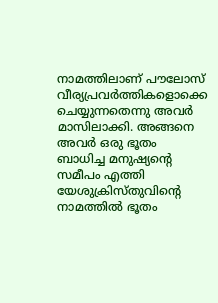നാമത്തിലാണ് പൗലോസ് വീര്യപ്രവർത്തികളൊക്കെ ചെയ്യുന്നതെന്നു അവർ മാസിലാക്കി. അങ്ങനെ അവർ ഒരു ഭൂതം ബാധിച്ച മനുഷ്യന്റെ സമീപം എത്തി യേശുക്രിസ്തുവിന്റെ നാമത്തിൽ ഭൂതം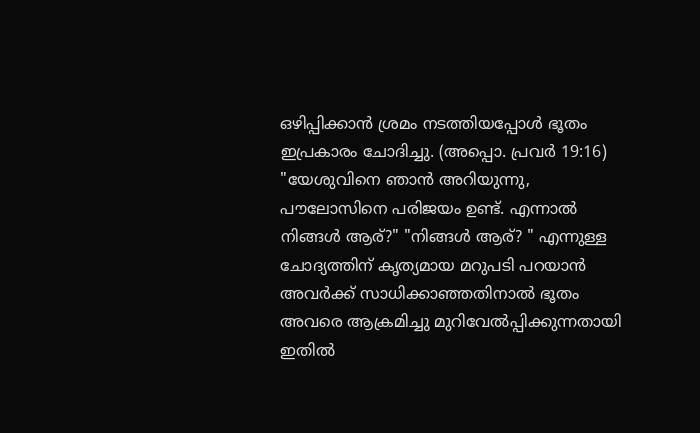ഒഴിപ്പിക്കാൻ ശ്രമം നടത്തിയപ്പോൾ ഭൂതം ഇപ്രകാരം ചോദിച്ചു. (അപ്പൊ. പ്രവർ 19:16) "യേശുവിനെ ഞാൻ അറിയുന്നു, പൗലോസിനെ പരിജയം ഉണ്ട്. എന്നാൽ നിങ്ങൾ ആര്?" "നിങ്ങൾ ആര്? " എന്നുള്ള ചോദ്യത്തിന് കൃത്യമായ മറുപടി പറയാൻ അവർക്ക് സാധിക്കാഞ്ഞതിനാൽ ഭൂതം അവരെ ആക്രമിച്ചു മുറിവേൽപ്പിക്കുന്നതായി ഇതിൽ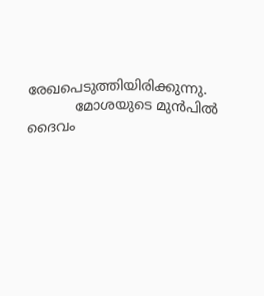രേഖപെടുത്തിയിരിക്കുന്നു.
           മോശയുടെ മുൻപിൽ ദൈവം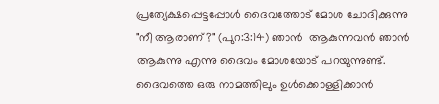പ്രത്യേക്ഷപ്പെട്ടപ്പോൾ ദൈവത്തോട് മോശ ചോദിക്കുന്നു "നീ ആരാണ്?" (പുറ:3:14) ഞാൻ  ആകുന്നവൻ ഞാൻ ആകുന്നു എന്നു ദൈവം മോശയോട് പറയുന്നുണ്ട്. ദൈവത്തെ ഒരു നാമത്തിലും ഉൾക്കൊള്ളിക്കാൻ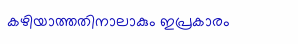കഴിയാത്തതിനാലാകും ഇപ്രകാരം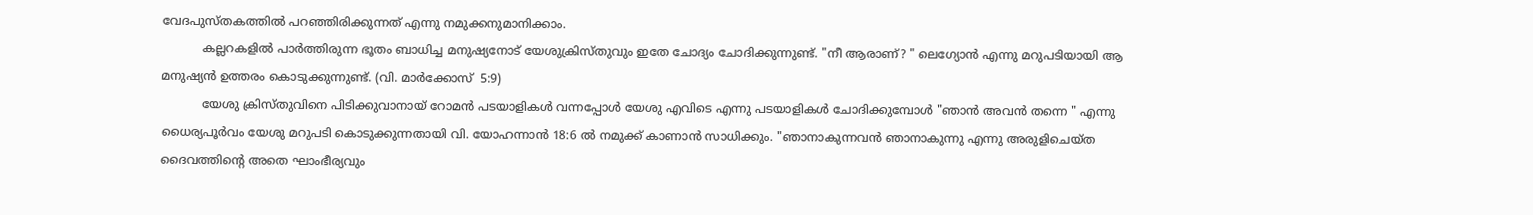വേദപുസ്‌തകത്തിൽ പറഞ്ഞിരിക്കുന്നത് എന്നു നമുക്കനുമാനിക്കാം.
           കല്ലറകളിൽ പാർത്തിരുന്ന ഭൂതം ബാധിച്ച മനുഷ്യനോട് യേശുക്രിസ്തുവും ഇതേ ചോദ്യം ചോദിക്കുന്നുണ്ട്. "നീ ആരാണ്? " ലെഗ്യോൻ എന്നു മറുപടിയായി ആ മനുഷ്യൻ ഉത്തരം കൊടുക്കുന്നുണ്ട്. (വി. മാർക്കോസ്  5:9)
           യേശു ക്രിസ്തുവിനെ പിടിക്കുവാനായ് റോമൻ പടയാളികൾ വന്നപ്പോൾ യേശു എവിടെ എന്നു പടയാളികൾ ചോദിക്കുമ്പോൾ "ഞാൻ അവൻ തന്നെ " എന്നു ധൈര്യപൂർവം യേശു മറുപടി കൊടുക്കുന്നതായി വി. യോഹന്നാൻ 18:6 ൽ നമുക്ക് കാണാൻ സാധിക്കും. "ഞാനാകുന്നവൻ ഞാനാകുന്നു എന്നു അരുളിചെയ്‌ത ദൈവത്തിന്റെ അതെ ഘാംഭീര്യവും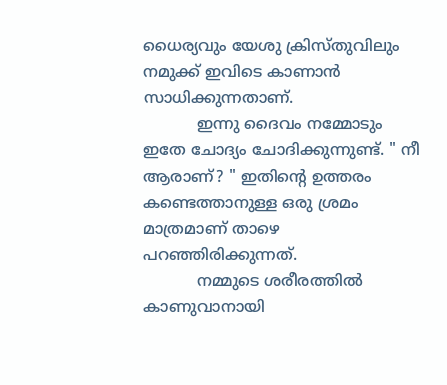ധൈര്യവും യേശു ക്രിസ്തുവിലും നമുക്ക് ഇവിടെ കാണാൻ സാധിക്കുന്നതാണ്.
           ഇന്നു ദൈവം നമ്മോടും ഇതേ ചോദ്യം ചോദിക്കുന്നുണ്ട്. " നീ ആരാണ്? " ഇതിന്റെ ഉത്തരം കണ്ടെത്താനുള്ള ഒരു ശ്രമം  മാത്രമാണ് താഴെ പറഞ്ഞിരിക്കുന്നത്.
           നമ്മുടെ ശരീരത്തിൽ കാണുവാനായി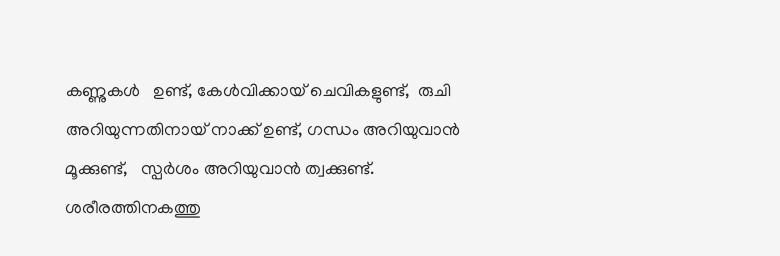കണ്ണുകൾ   ഉണ്ട്, കേൾവിക്കായ് ചെവികളുണ്ട്,  രുചി അറിയുന്നതിനായ് നാക്ക് ഉണ്ട്, ഗന്ധം അറിയുവാൻ മൂക്കുണ്ട്,   സ്പർശം അറിയുവാൻ ത്വക്കുണ്ട്. ശരീരത്തിനകത്തു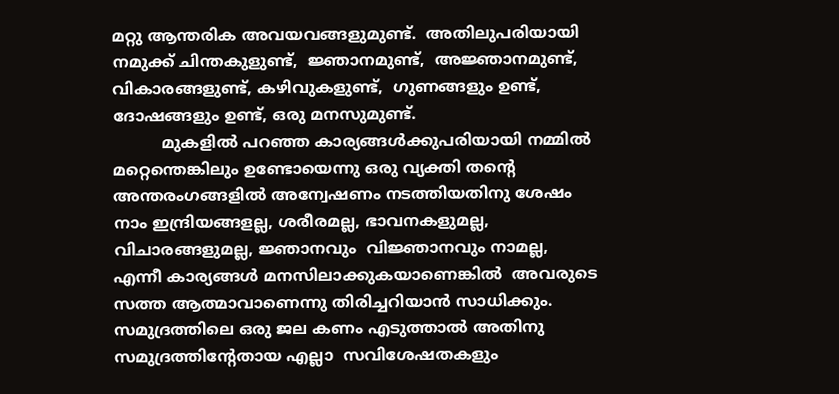മറ്റു ആന്തരിക അവയവങ്ങളുമുണ്ട്.  അതിലുപരിയായി നമുക്ക് ചിന്തകുളുണ്ട്,  ജ്ഞാനമുണ്ട്,  അജ്ഞാനമുണ്ട്,  വികാരങ്ങളുണ്ട്, കഴിവുകളുണ്ട്,  ഗുണങ്ങളും ഉണ്ട്, ദോഷങ്ങളും ഉണ്ട്, ഒരു മനസുമുണ്ട്.
          മുകളിൽ പറഞ്ഞ കാര്യങ്ങൾക്കുപരിയായി നമ്മിൽ മറ്റെന്തെങ്കിലും ഉണ്ടോയെന്നു ഒരു വ്യക്തി തന്റെ അന്തരംഗങ്ങളിൽ അന്വേഷണം നടത്തിയതിനു ശേഷം നാം ഇന്ദ്രിയങ്ങളല്ല, ശരീരമല്ല, ഭാവനകളുമല്ല, വിചാരങ്ങളുമല്ല, ജ്ഞാനവും  വിജ്ഞാനവും നാമല്ല, എന്നീ കാര്യങ്ങൾ മനസിലാക്കുകയാണെങ്കിൽ  അവരുടെ സത്ത ആത്മാവാണെന്നു തിരിച്ചറിയാൻ സാധിക്കും. സമുദ്രത്തിലെ ഒരു ജല കണം എടുത്താൽ അതിനു സമുദ്രത്തിന്റേതായ എല്ലാ  സവിശേഷതകളും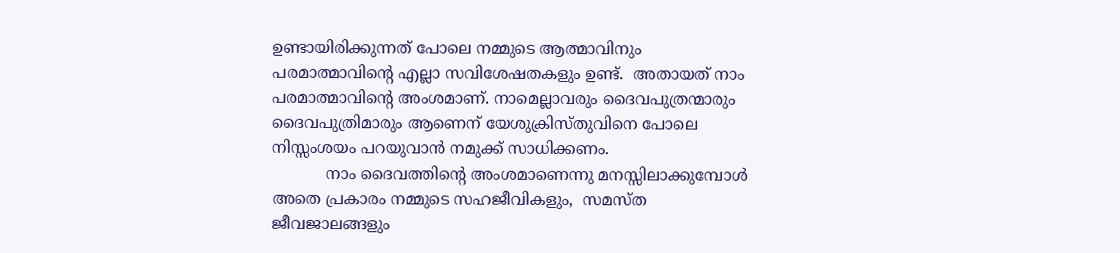ഉണ്ടായിരിക്കുന്നത് പോലെ നമ്മുടെ ആത്മാവിനും പരമാത്മാവിന്റെ എല്ലാ സവിശേഷതകളും ഉണ്ട്.  അതായത് നാം പരമാത്മാവിന്റെ അംശമാണ്. നാമെല്ലാവരും ദൈവപുത്രന്മാരും ദൈവപുത്രിമാരും ആണെന് യേശുക്രിസ്തുവിനെ പോലെ നിസ്സംശയം പറയുവാൻ നമുക്ക് സാധിക്കണം.
           നാം ദൈവത്തിന്റെ അംശമാണെന്നു മനസ്സിലാക്കുമ്പോൾ അതെ പ്രകാരം നമ്മുടെ സഹജീവികളും,  സമസ്ത ജീവജാലങ്ങളും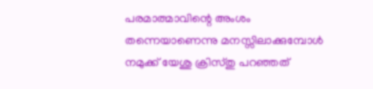പരമാത്മാവിന്റെ അംശം തന്നെയാണെന്നു മനസ്സിലാക്കുമ്പോൾ നമുക്ക് യേശു ക്രിസ്തു പറഞ്ഞത്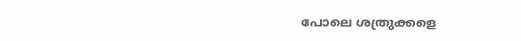പോലെ ശത്രുക്കളെ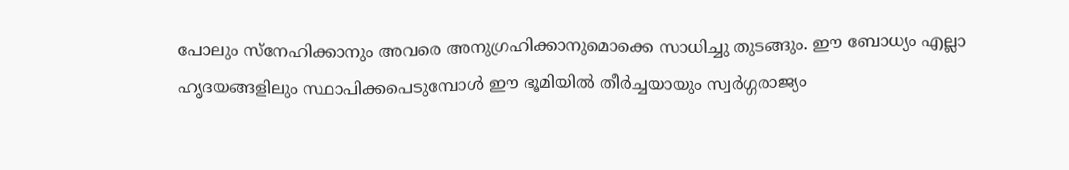പോലും സ്നേഹിക്കാനും അവരെ അനുഗ്രഹിക്കാനുമൊക്കെ സാധിച്ചു തുടങ്ങും. ഈ ബോധ്യം എല്ലാ ഹൃദയങ്ങളിലും സ്ഥാപിക്കപെടുമ്പോൾ ഈ ഭൂമിയിൽ തീർച്ചയായും സ്വർഗ്ഗരാജ്യം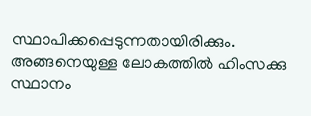സ്ഥാപിക്കപ്പെടുന്നതായിരിക്കും. അങ്ങനെയുള്ള ലോകത്തിൽ ഹിംസക്കു സ്ഥാനം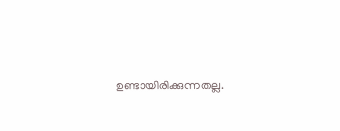ഉണ്ടായിരിക്കുന്നതല്ല.